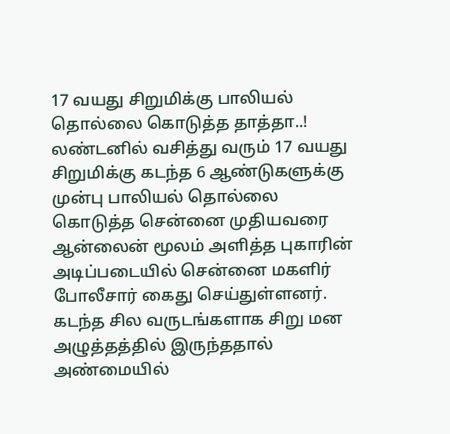17 வயது சிறுமிக்கு பாலியல் தொல்லை கொடுத்த தாத்தா..!
லண்டனில் வசித்து வரும் 17 வயது சிறுமிக்கு கடந்த 6 ஆண்டுகளுக்கு முன்பு பாலியல் தொல்லை கொடுத்த சென்னை முதியவரை ஆன்லைன் மூலம் அளித்த புகாரின் அடிப்படையில் சென்னை மகளிர் போலீசார் கைது செய்துள்ளனர்.
கடந்த சில வருடங்களாக சிறு மன அழுத்தத்தில் இருந்ததால் அண்மையில்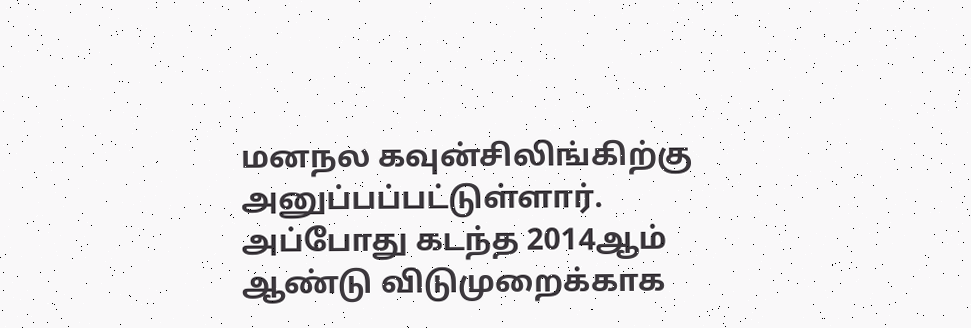மனநல கவுன்சிலிங்கிற்கு அனுப்பப்பட்டுள்ளார். அப்போது கடந்த 2014ஆம் ஆண்டு விடுமுறைக்காக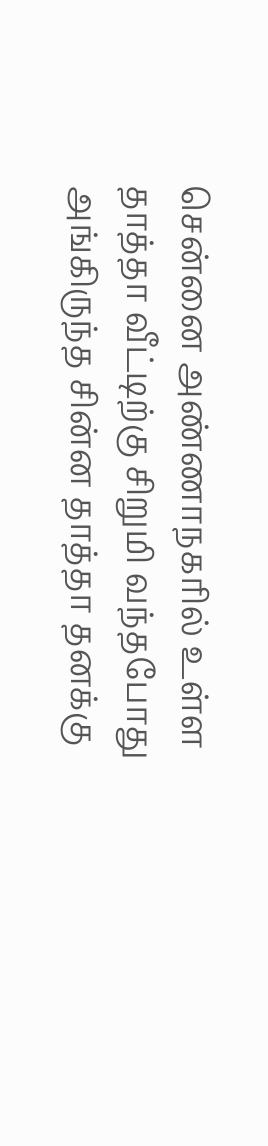சென்னை அண்ணாநகரில் உள்ள தாத்தா வீட்டிற்கு சிறுமி வந்தபோது அங்கிருந்த சின்ன தாத்தா தனக்கு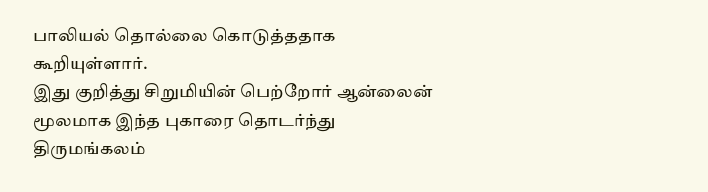பாலியல் தொல்லை கொடுத்ததாக கூறியுள்ளார்.
இது குறித்து சிறுமியின் பெற்றோர் ஆன்லைன் மூலமாக இந்த புகாரை தொடர்ந்து திருமங்கலம்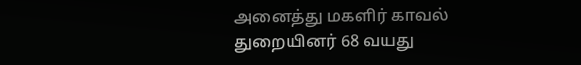அனைத்து மகளிர் காவல் துறையினர் 68 வயது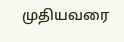முதியவரை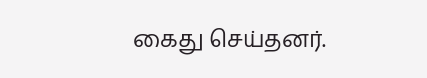கைது செய்தனர்.